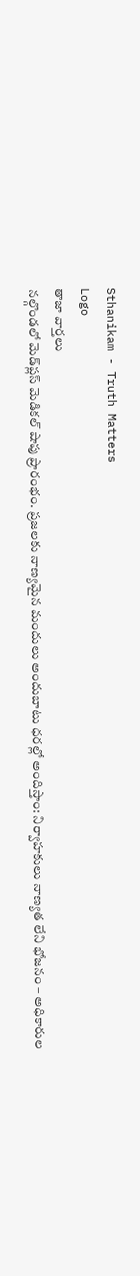Sthanikam - Truth Matters
Logo
తాజా వార్తలు
నల్గొండలో మెడ్‌ప్లస్ మెడికల్ షాపు ప్రారంభం. ప్రజలకు నాణ్యమైన మందులు అందుబాటు ధరల్లో అందిస్తాం: నిర్వాహకులు నాణ్యత లేని భోజనం – అధికారుల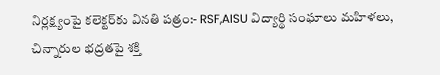నిర్లక్ష్యంపై కలెక్టర్‌కు వినతి పత్రం:- RSF,AISU విద్యార్థి సంఘాలు మహిళలు, చిన్నారుల భద్రతపై శక్తి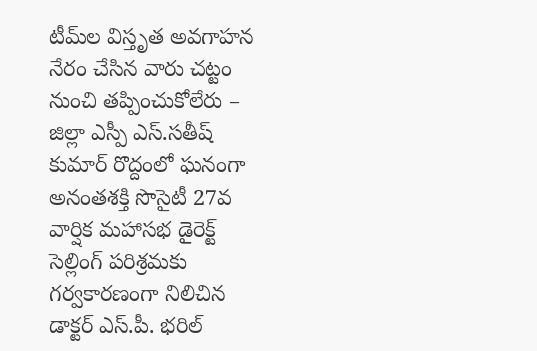టీమ్‌ల విస్తృత అవగాహన నేరం చేసిన వారు చట్టం నుంచి తప్పించుకోలేరు – జిల్లా ఎస్పీ ఎస్.సతీష్ కుమార్ రొద్దంలో ఘనంగా అనంతశక్తి సొసైటీ 27వ వార్షిక మహాసభ డైరెక్ట్ సెల్లింగ్ పరిశ్రమకు గర్వకారణంగా నిలిచిన డాక్టర్ ఎస్.పీ. భరిల్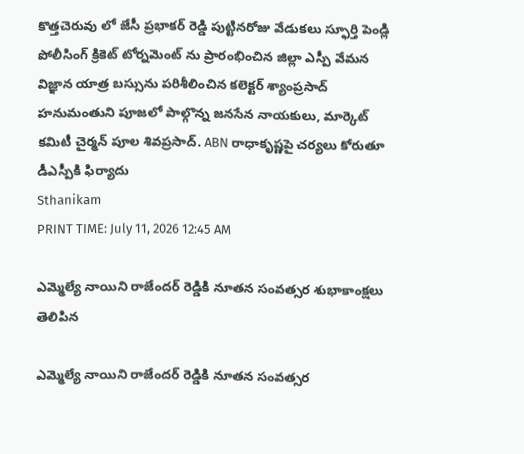కొత్తచెరువు లో జేసీ ప్రభాకర్ రెడ్డి పుట్టినరోజు వేడుకలు స్ఫూర్తి పెండ్లి పోలీసింగ్ క్రికెట్ టోర్నమెంట్ ను ప్రారంభించిన జిల్లా ఎస్పీ వేమన విజ్ఞాన యాత్ర బస్సును పరిశీలించిన కలెక్టర్ శ్యాంప్రసాద్ హనుమంతుని పూజలో పాల్గొన్న జనసేన నాయకులు, మార్కెట్ కమిటీ చైర్మన్ పూల శివప్రసాద్. ABN రాధాకృష్ణపై చర్యలు కోరుతూ డీఎస్పీకి ఫిర్యాదు
Sthanikam
PRINT TIME: July 11, 2026 12:45 AM

ఎమ్మెల్యే నాయిని రాజేందర్ రెడ్డికి నూతన సంవత్సర శుభాకాంక్షలు తెలిపిన

ఎమ్మెల్యే నాయిని రాజేందర్ రెడ్డికి నూతన సంవత్సర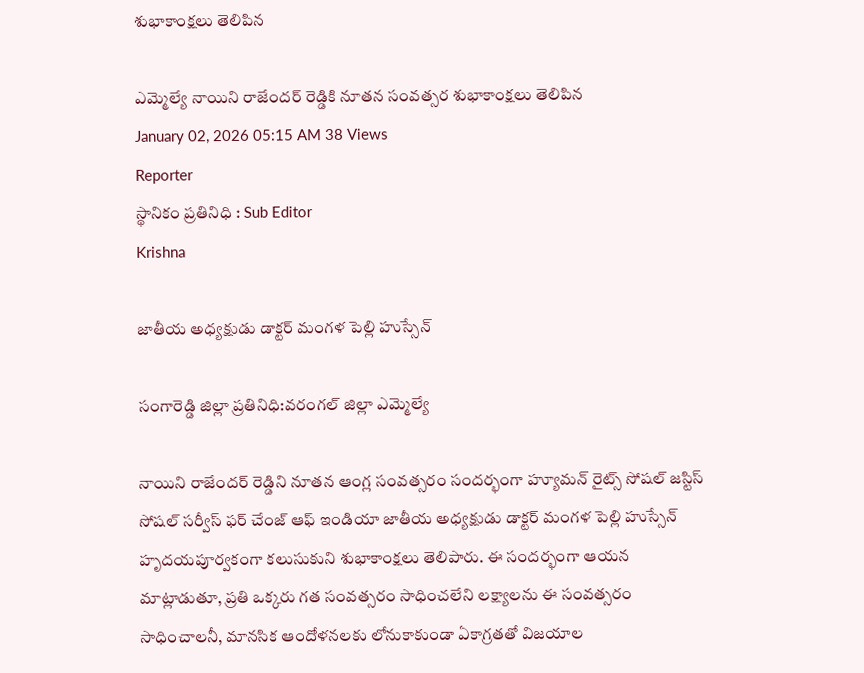శుభాకాంక్షలు తెలిపిన

ఎమ్మెల్యే నాయిని రాజేందర్ రెడ్డికి నూతన సంవత్సర శుభాకాంక్షలు తెలిపిన
January 02, 2026 05:15 AM 38 Views
Reporter
స్థానికం ప్రతినిధి : Sub Editor
Krishna

జాతీయ అధ్యక్షుడు డాక్టర్ మంగళ పెల్లి హుస్సేన్

సంగారెడ్డి జిల్లా ప్రతినిధి:వరంగల్ జిల్లా ఎమ్మెల్యే

నాయిని రాజేందర్ రెడ్డిని నూతన ఆంగ్ల సంవత్సరం సందర్భంగా హ్యూమన్ రైట్స్ సోషల్ జస్టిస్ సోషల్ సర్వీస్ ఫర్ చేంజ్ ఆఫ్ ఇండియా జాతీయ అధ్యక్షుడు డాక్టర్ మంగళ పెల్లి హుస్సేన్ హృదయపూర్వకంగా కలుసుకుని శుభాకాంక్షలు తెలిపారు. ఈ సందర్భంగా ఆయన మాట్లాడుతూ, ప్రతి ఒక్కరు గత సంవత్సరం సాధించలేని లక్ష్యాలను ఈ సంవత్సరం సాధించాలనీ, మానసిక ఆందోళనలకు లోనుకాకుండా ఏకాగ్రతతో విజయాల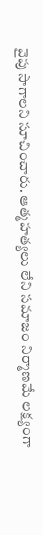వైపు సాగాలని సూచించారు. ఆత్మహత్యలు లేని సమాజం నిర్మాణమే లక్ష్యంగా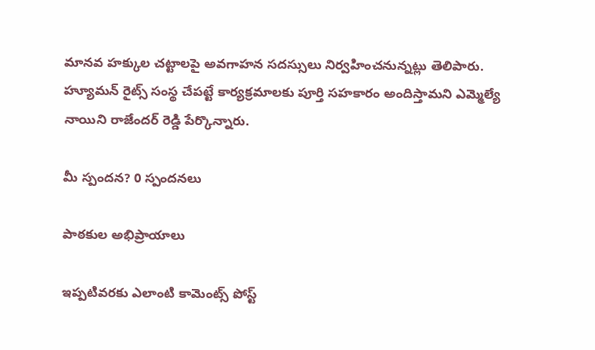మానవ హక్కుల చట్టాలపై అవగాహన సదస్సులు నిర్వహించనున్నట్లు తెలిపారు. హ్యూమన్ రైట్స్ సంస్థ చేపట్టే కార్యక్రమాలకు పూర్తి సహకారం అందిస్తామని ఎమ్మెల్యే నాయిని రాజేందర్ రెడ్డి పేర్కొన్నారు.

మీ స్పందన? 0 స్పందనలు

పాఠకుల అభిప్రాయాలు

ఇప్పటివరకు ఎలాంటి కామెంట్స్ పోస్ట్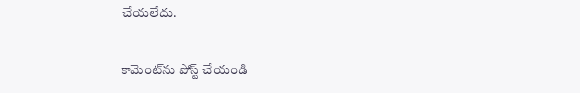చేయలేదు.


కామెంట్‌ను పోస్ట్ చేయండి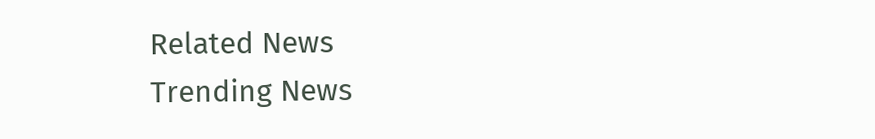Related News
Trending News